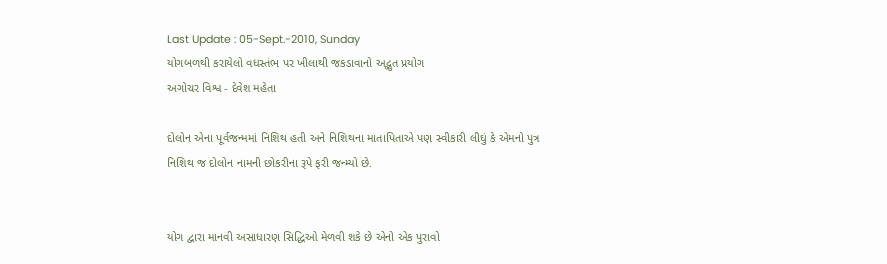Last Update : 05-Sept.-2010, Sunday
યોગબળથી કરાયેલો વધસ્તંભ પર ખીલાથી જકડાવાનો અદ્ભુત પ્રયોગ
અગોચર વિશ્વ - દેવેશ મહેતા

દોલોન એના પૂર્વજન્મમાં નિશિથ હતી અને નિશિથના માતાપિતાએ પણ સ્વીકારી લીઘું કે એમનો પુત્ર નિશિથ જ દોલોન નામની છોકરીના રૂપે ફરી જન્મ્યો છે.


યોગ દ્વારા માનવી અસાધારણ સિદ્ધિઓ મેળવી શકે છે એનો એક પુરાવો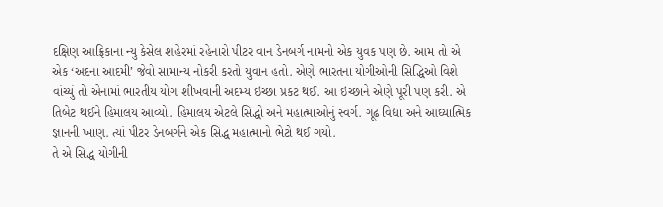દક્ષિણ આફ્રિકાના ન્યુ કેસેલ શહેરમાં રહેનારો પીટર વાન ડેનબર્ગ નામનો એક યુવક પણ છે. આમ તો એ એક ‘અદના આદમી’ જેવો સામાન્ય નોકરી કરતો યુવાન હતો. એણે ભારતના યોગીઓની સિદ્ધિઓ વિશે વાંચ્યું તો એનામાં ભારતીય યોગ શીખવાની અદમ્ય ઇચ્છા પ્રકટ થઈ. આ ઇચ્છાને એણે પૂરી પણ કરી. એ તિબેટ થઈને હિમાલય આવ્યો. હિમાલય એટલે સિદ્ધો અને મહાત્માઓનું સ્વર્ગ. ગૂઢ વિદ્યા અને આઘ્યાત્મિક જ્ઞાનની ખાણ. ત્યાં પીટર ડેનબર્ગને એક સિદ્ધ મહાત્માનો ભેટો થઈ ગયો.
તે એ સિદ્ધ યોગીની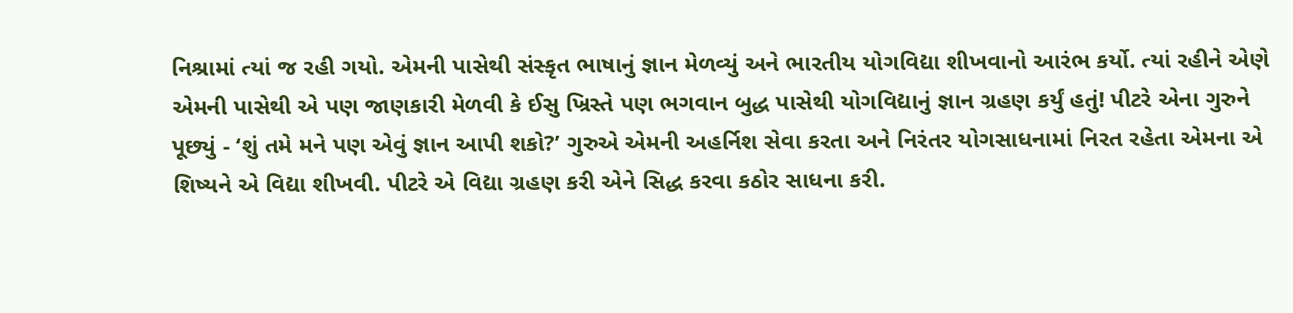નિશ્રામાં ત્યાં જ રહી ગયો. એમની પાસેથી સંસ્કૃત ભાષાનું જ્ઞાન મેળવ્યું અને ભારતીય યોગવિદ્યા શીખવાનો આરંભ કર્યો. ત્યાં રહીને એણે એમની પાસેથી એ પણ જાણકારી મેળવી કે ઈસુ ખ્રિસ્તે પણ ભગવાન બુદ્ધ પાસેથી યોગવિદ્યાનું જ્ઞાન ગ્રહણ કર્યું હતું! પીટરે એના ગુરુને પૂછ્યું - ‘શું તમે મને પણ એવું જ્ઞાન આપી શકો?’ ગુરુએ એમની અહર્નિશ સેવા કરતા અને નિરંતર યોગસાધનામાં નિરત રહેતા એમના એ શિષ્યને એ વિદ્યા શીખવી. પીટરે એ વિદ્યા ગ્રહણ કરી એને સિદ્ધ કરવા કઠોર સાધના કરી.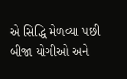એ સિદ્ધિ મેળવ્યા પછી બીજા યોગીઓ અને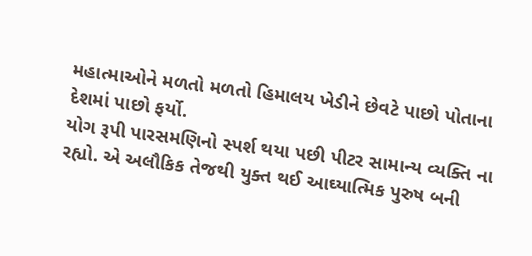મહાત્માઓને મળતો મળતો હિમાલય ખેડીને છેવટે પાછો પોતાના દેશમાં પાછો ફર્યો.
યોગ રૂપી પારસમણિનો સ્પર્શ થયા પછી પીટર સામાન્ય વ્યક્તિ ના રહ્યો. એ અલૌકિક તેજથી યુક્ત થઈ આઘ્યાત્મિક પુરુષ બની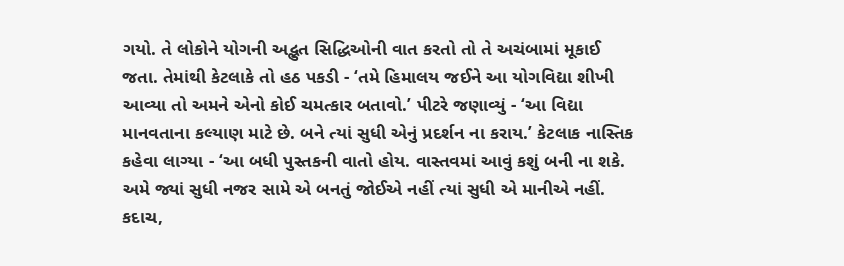ગયો. તે લોકોને યોગની અદ્ભુત સિદ્ધિઓની વાત કરતો તો તે અચંબામાં મૂકાઈ જતા. તેમાંથી કેટલાકે તો હઠ પકડી - ‘તમે હિમાલય જઈને આ યોગવિદ્યા શીખી આવ્યા તો અમને એનો કોઈ ચમત્કાર બતાવો.’ પીટરે જણાવ્યું - ‘આ વિદ્યા માનવતાના કલ્યાણ માટે છે. બને ત્યાં સુધી એનું પ્રદર્શન ના કરાય.’ કેટલાક નાસ્તિક કહેવા લાગ્યા - ‘આ બધી પુસ્તકની વાતો હોય. વાસ્તવમાં આવું કશું બની ના શકે. અમે જ્યાં સુધી નજર સામે એ બનતું જોઈએ નહીં ત્યાં સુધી એ માનીએ નહીં. કદાચ,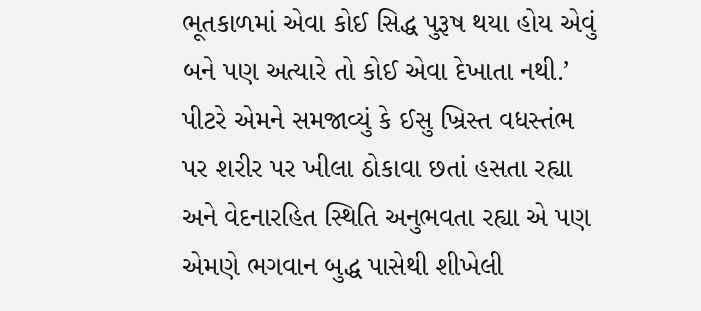ભૂતકાળમાં એવા કોઈ સિદ્ધ પુરૂષ થયા હોય એવું બને પણ અત્યારે તો કોઈ એવા દેખાતા નથી.’ પીટરે એમને સમજાવ્યું કે ઈસુ ખ્રિસ્ત વધસ્તંભ પર શરીર પર ખીલા ઠોકાવા છતાં હસતા રહ્યા અને વેદનારહિત સ્થિતિ અનુભવતા રહ્યા એ પણ એમણે ભગવાન બુદ્ધ પાસેથી શીખેલી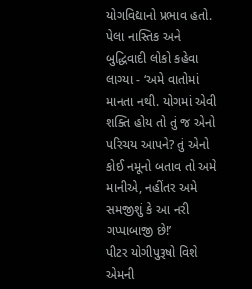યોગવિદ્યાનો પ્રભાવ હતો. પેલા નાસ્તિક અને બુદ્ધિવાદી લોકો કહેવા લાગ્યા - ‘અમે વાતોમાં માનતા નથી. યોગમાં એવી શક્તિ હોય તો તું જ એનો પરિચય આપને? તું એનો કોઈ નમૂનો બતાવ તો અમે માનીએ, નહીંતર અમે સમજીશું કે આ નરી ગપ્પાબાજી છે!’
પીટર યોગીપુરૂષો વિશે એમની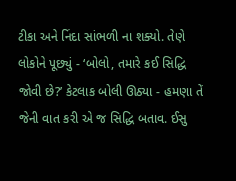ટીકા અને નિંદા સાંભળી ના શક્યો. તેણે લોકોને પૂછ્યું - ‘બોલો, તમારે કઈ સિદ્ધિ જોવી છે?’ કેટલાક બોલી ઊઠ્યા - હમણા તેં જેની વાત કરી એ જ સિદ્ધિ બતાવ. ઈસુ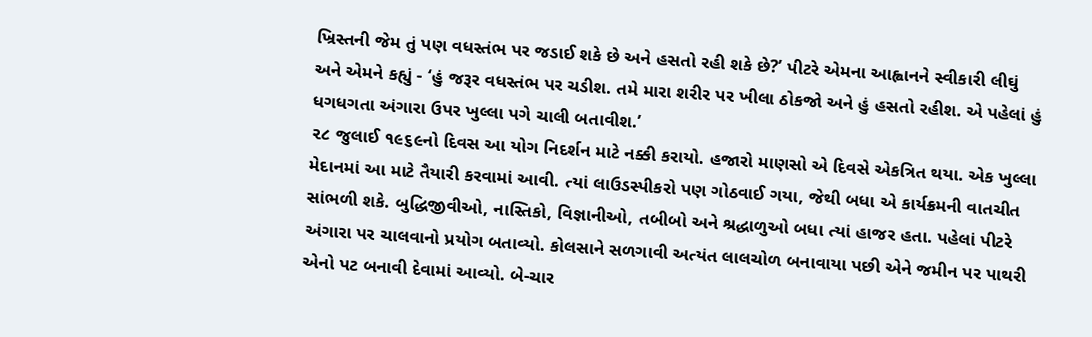ખ્રિસ્તની જેમ તું પણ વધસ્તંભ પર જડાઈ શકે છે અને હસતો રહી શકે છે?’ પીટરે એમના આહ્વાનને સ્વીકારી લીઘું અને એમને કહ્યું - ‘હું જરૂર વધસ્તંભ પર ચડીશ. તમે મારા શરીર પર ખીલા ઠોકજો અને હું હસતો રહીશ. એ પહેલાં હું ધગધગતા અંગારા ઉપર ખુલ્લા પગે ચાલી બતાવીશ.’
૨૮ જુલાઈ ૧૯૬૯નો દિવસ આ યોગ નિદર્શન માટે નક્કી કરાયો. હજારો માણસો એ દિવસે એકત્રિત થયા. એક ખુલ્લા મેદાનમાં આ માટે તૈયારી કરવામાં આવી. ત્યાં લાઉડસ્પીકરો પણ ગોઠવાઈ ગયા, જેથી બધા એ કાર્યક્રમની વાતચીત સાંભળી શકે. બુદ્ધિજીવીઓ, નાસ્તિકો, વિજ્ઞાનીઓ, તબીબો અને શ્રદ્ધાળુઓ બધા ત્યાં હાજર હતા. પહેલાં પીટરે અંગારા પર ચાલવાનો પ્રયોગ બતાવ્યો. કોલસાને સળગાવી અત્યંત લાલચોળ બનાવાયા પછી એને જમીન પર પાથરી એનો પટ બનાવી દેવામાં આવ્યો. બે-ચાર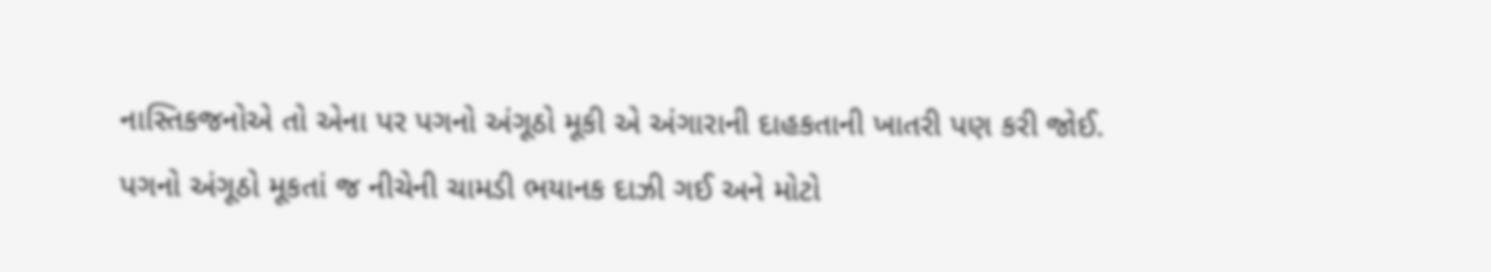નાસ્તિકજનોએ તો એના પર પગનો અંગૂઠો મૂકી એ અંગારાની દાહકતાની ખાતરી પણ કરી જોઈ. પગનો અંગૂઠો મૂકતાં જ નીચેની ચામડી ભયાનક દાઝી ગઈ અને મોટો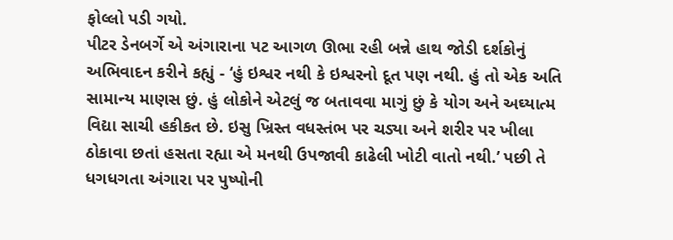ફોલ્લો પડી ગયો.
પીટર ડેનબર્ગે એ અંગારાના પટ આગળ ઊભા રહી બન્ને હાથ જોડી દર્શકોનું અભિવાદન કરીને કહ્યું - ‘હું ઇશ્વર નથી કે ઇશ્વરનો દૂત પણ નથી. હું તો એક અતિ સામાન્ય માણસ છું. હું લોકોને એટલું જ બતાવવા માગું છું કે યોગ અને અઘ્યાત્મ વિદ્યા સાચી હકીકત છે. ઇસુ ખ્રિસ્ત વધસ્તંભ પર ચડ્યા અને શરીર પર ખીલા ઠોકાવા છતાં હસતા રહ્યા એ મનથી ઉપજાવી કાઢેલી ખોટી વાતો નથી.’ પછી તે ધગધગતા અંગારા પર પુષ્પોની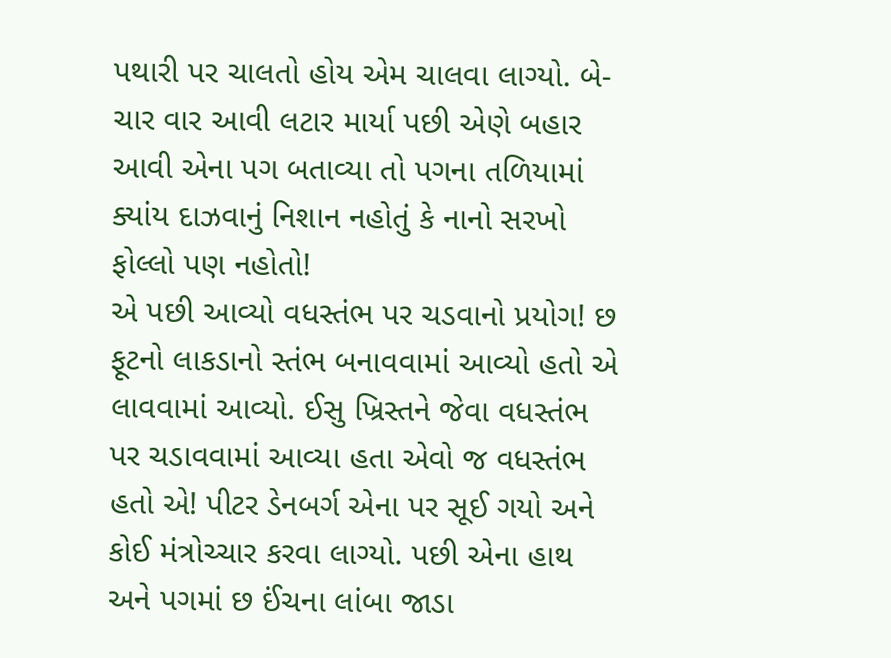પથારી પર ચાલતો હોય એમ ચાલવા લાગ્યો. બે-ચાર વાર આવી લટાર માર્યા પછી એણે બહાર આવી એના પગ બતાવ્યા તો પગના તળિયામાં ક્યાંય દાઝવાનું નિશાન નહોતું કે નાનો સરખો ફોલ્લો પણ નહોતો!
એ પછી આવ્યો વધસ્તંભ પર ચડવાનો પ્રયોગ! છ ફૂટનો લાકડાનો સ્તંભ બનાવવામાં આવ્યો હતો એ લાવવામાં આવ્યો. ઈસુ ખ્રિસ્તને જેવા વધસ્તંભ પર ચડાવવામાં આવ્યા હતા એવો જ વધસ્તંભ હતો એ! પીટર ડેનબર્ગ એના પર સૂઈ ગયો અને કોઈ મંત્રોચ્ચાર કરવા લાગ્યો. પછી એના હાથ અને પગમાં છ ઈંચના લાંબા જાડા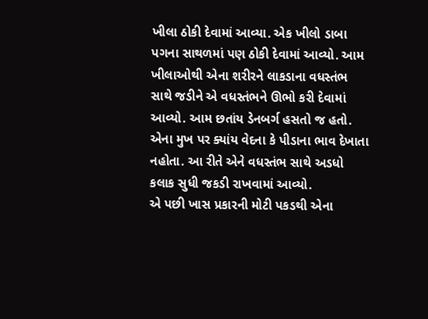ખીલા ઠોકી દેવામાં આવ્યા. એક ખીલો ડાબા પગના સાથળમાં પણ ઠોકી દેવામાં આવ્યો. આમ ખીલાઓથી એના શરીરને લાકડાના વધસ્તંભ સાથે જડીને એ વધસ્તંભને ઊભો કરી દેવામાં આવ્યો. આમ છતાંય ડેનબર્ગ હસતો જ હતો. એના મુખ પર ક્યાંય વેદના કે પીડાના ભાવ દેખાતા નહોતા. આ રીતે એને વધસ્તંભ સાથે અડધો કલાક સુધી જકડી રાખવામાં આવ્યો.
એ પછી ખાસ પ્રકારની મોટી પકડથી એના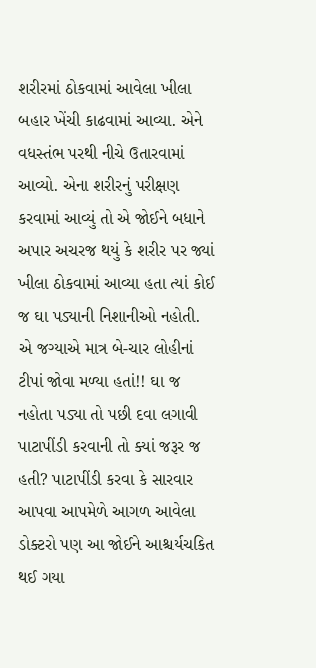શરીરમાં ઠોકવામાં આવેલા ખીલા બહાર ખેંચી કાઢવામાં આવ્યા. એને વધસ્તંભ પરથી નીચે ઉતારવામાં આવ્યો. એના શરીરનું પરીક્ષણ કરવામાં આવ્યું તો એ જોઈને બધાને અપાર અચરજ થયું કે શરીર પર જ્યાં ખીલા ઠોકવામાં આવ્યા હતા ત્યાં કોઈ જ ઘા પડ્યાની નિશાનીઓ નહોતી. એ જગ્યાએ માત્ર બે-ચાર લોહીનાં ટીપાં જોવા મળ્યા હતાં!! ઘા જ નહોતા પડ્યા તો પછી દવા લગાવી પાટાપીંડી કરવાની તો ક્યાં જરૂર જ હતી? પાટાપીંડી કરવા કે સારવાર આપવા આપમેળે આગળ આવેલા ડોક્ટરો પણ આ જોઈને આશ્ચર્યચકિત થઈ ગયા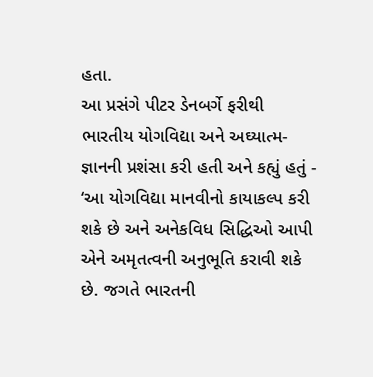હતા.
આ પ્રસંગે પીટર ડેનબર્ગે ફરીથી ભારતીય યોગવિદ્યા અને અઘ્યાત્મ-જ્ઞાનની પ્રશંસા કરી હતી અને કહ્યું હતું - ‘આ યોગવિદ્યા માનવીનો કાયાકલ્પ કરી શકે છે અને અનેકવિધ સિદ્ધિઓ આપી એને અમૃતત્વની અનુભૂતિ કરાવી શકે છે. જગતે ભારતની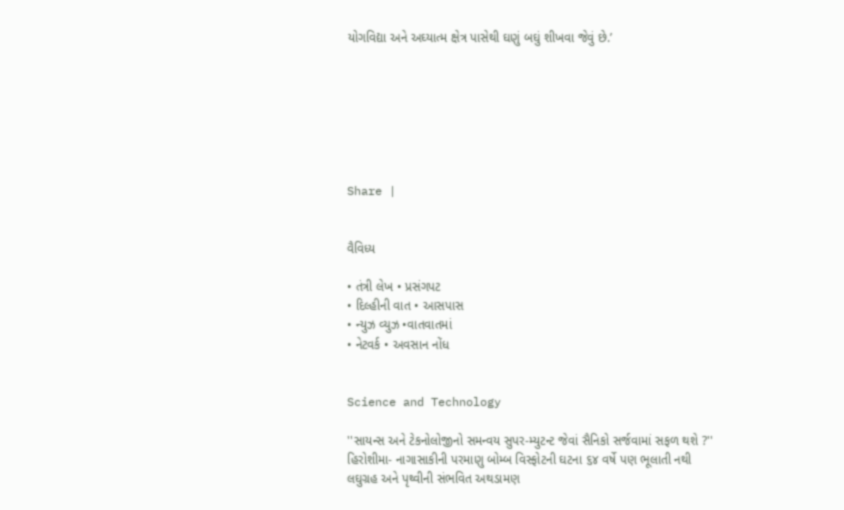યોગવિદ્યા અને અઘ્યાત્મ ક્ષેત્ર પાસેથી ઘણું બઘું શીખવા જેવું છે.’







Share |


વૈવિધ્ય

• તંત્રી લેખ • પ્રસંગપટ
• દિલ્હીની વાત • આસપાસ
• ન્યુઝ વ્યુઝ •વાતવાતમાં
• નેટવર્ક • અવસાન નોંધ


Science and Technology

''સાયન્સ અને ટેકનોલોજીનો સમન્વય સુપર-મ્યુટન્ટ જેવાં સૈનિકો સર્જવામાં સફળ થશે ?''
હિરોશીમા- નાગાસાકીની પરમાણુ બોમ્બ વિસ્ફોટની ઘટના ૬૪ વર્ષે પણ ભૂલાતી નથી
લઘુગ્રહ અને પૃથ્વીની સંભવિત અથડામણ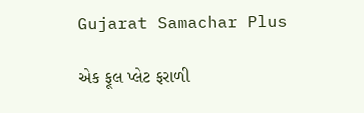Gujarat Samachar Plus

એક ફૂલ પ્લેટ ફરાળી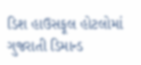ડિશ હાઉસફૂલ હોટલોમાં ગુજરાતી ડિમાન્ડ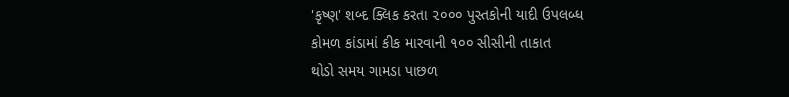'કૃષ્ણ' શબ્દ ક્લિક કરતા ૨૦૦૦ પુસ્તકોની યાદી ઉપલબ્ધ
કોમળ કાંડામાં કીક મારવાની ૧૦૦ સીસીની તાકાત
થોડો સમય ગામડા પાછળ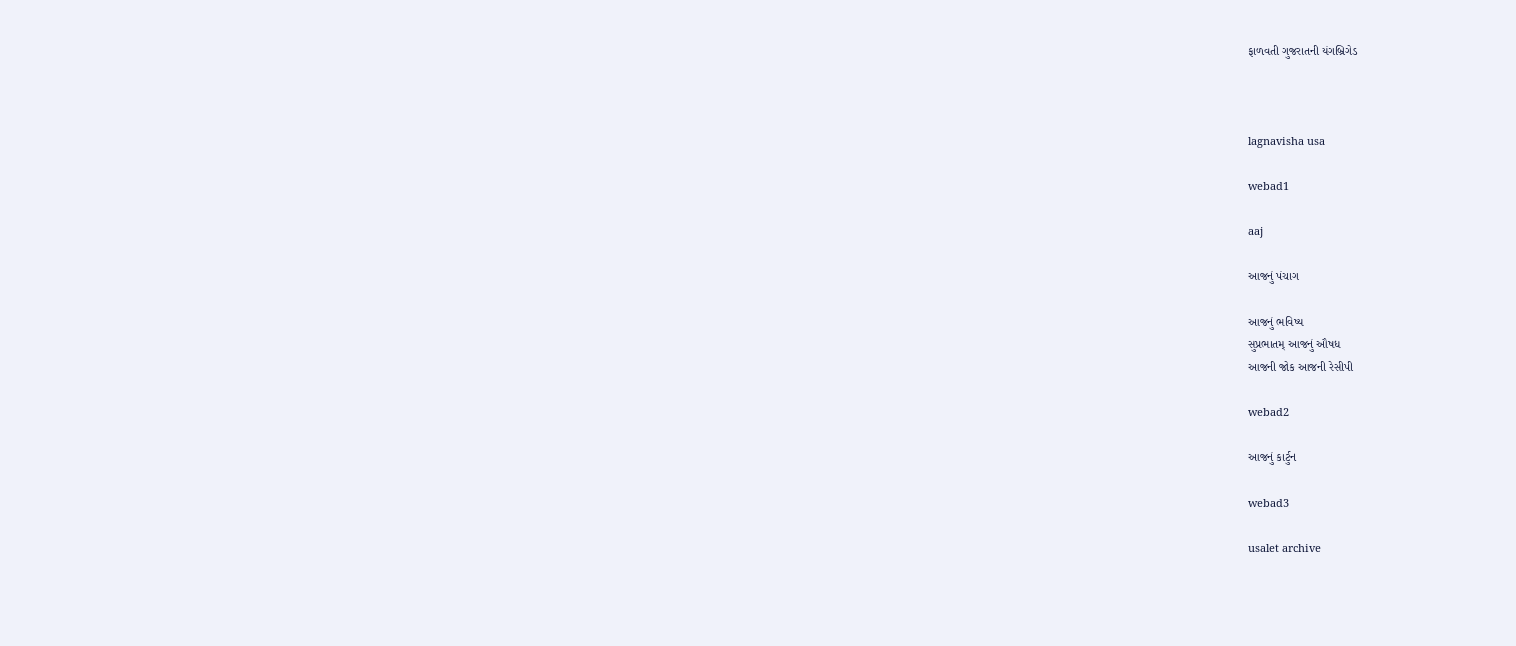ફાળવતી ગુજરાતની યંગબ્રિગેડ



lagnavisha usa

webad1

aaj

આજનું પંચાગ

આજનું ભવિષ્ય
સુપ્રભાતમ્ આજનું ઔષધ
આજની જોક આજની રેસીપી

webad2

આજનું કાર્ટુન

webad3

usalet archive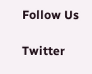Follow Us

Twitter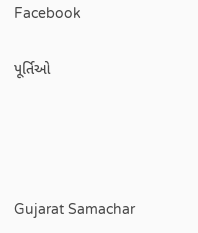Facebook

પૂર્તિઓ




Gujarat Samachar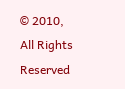© 2010, All Rights Reserved